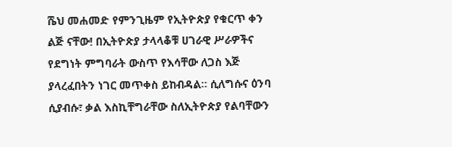ሼህ መሐመድ የምንጊዜም የኢትዮጵያ የቁርጥ ቀን ልጅ ናቸው! በኢትዮጵያ ታላላቆቹ ሀገራዊ ሥራዎችና የደግነት ምግባራት ውስጥ የእሳቸው ለጋስ እጅ ያላረፈበትን ነገር መጥቀስ ይከብዳል። ሲለግሱና ዕንባ ሲያብሱ፣ ቃል እስኪቸግራቸው ስለኢትዮጵያ የልባቸውን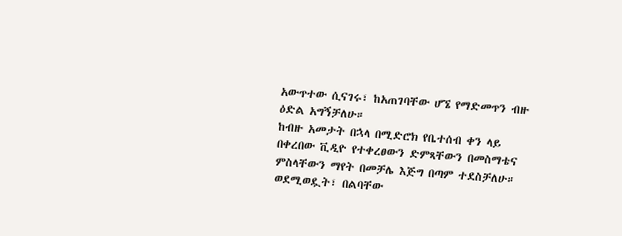አውጥተው ሲናገሩ፣ ከአጠገባቸው ሆኜ የማድመጥን ብዙ ዕድል አግኝቻለሁ።
ከብዙ አመታት በኋላ በሚድሮክ የቤተሰብ ቀን ላይ በቀረበው ቪዲዮ የተቀረፀውን ድምጻቸውን በመስማቴና ምስላቸውን ማየት በመቻሌ እጅግ በጣም ተደስቻለሁ። ወደሚወዷት፣ በልባቸው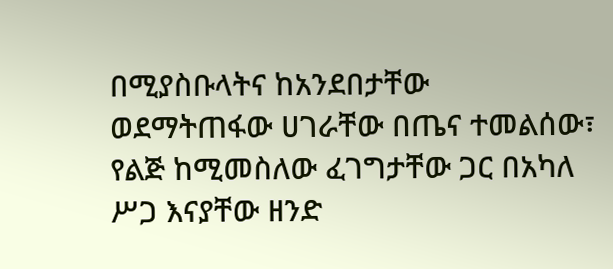በሚያስቡላትና ከአንደበታቸው ወደማትጠፋው ሀገራቸው በጤና ተመልሰው፣ የልጅ ከሚመስለው ፈገግታቸው ጋር በአካለ ሥጋ እናያቸው ዘንድ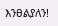እንፀልያለን!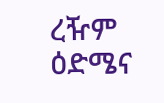ረዥም ዕድሜና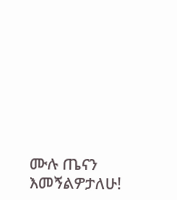ሙሉ ጤናን እመኝልዎታለሁ!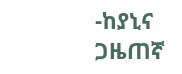-ከያኒና ጋዜጠኛ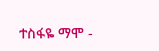ተስፋዬ ማሞ -